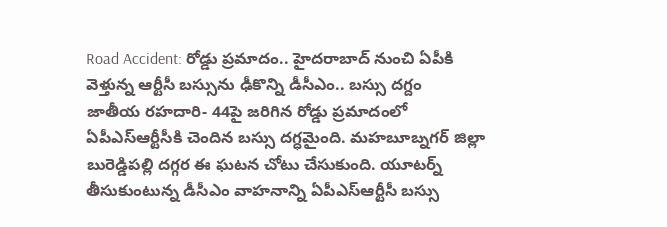Road Accident: రోడ్డు ప్రమాదం.. హైదరాబాద్ నుంచి ఏపీకి వెళ్తున్న ఆర్టీసీ బస్సును ఢీకొన్ని డీసీఎం.. బస్సు దగ్దం
జాతీయ రహదారి- 44పై జరిగిన రోడ్డు ప్రమాదంలో ఏపీఎస్ఆర్టీసీకి చెందిన బస్సు దగ్ధమైంది. మహబూబ్నగర్ జిల్లా బురెడ్డిపల్లి దగ్గర ఈ ఘటన చోటు చేసుకుంది. యూటర్న్ తీసుకుంటున్న డీసీఎం వాహనాన్ని ఏపీఎస్ఆర్టీసీ బస్సు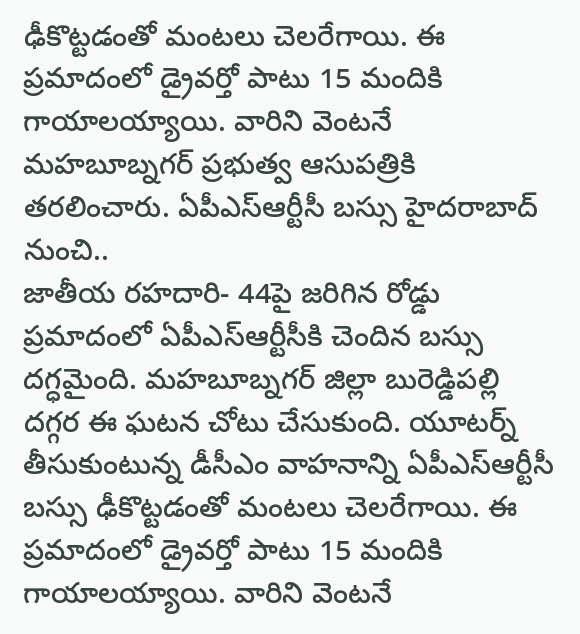ఢీకొట్టడంతో మంటలు చెలరేగాయి. ఈ ప్రమాదంలో డ్రైవర్తో పాటు 15 మందికి గాయాలయ్యాయి. వారిని వెంటనే మహబూబ్నగర్ ప్రభుత్వ ఆసుపత్రికి తరలించారు. ఏపీఎస్ఆర్టీసీ బస్సు హైదరాబాద్ నుంచి..
జాతీయ రహదారి- 44పై జరిగిన రోడ్డు ప్రమాదంలో ఏపీఎస్ఆర్టీసీకి చెందిన బస్సు దగ్ధమైంది. మహబూబ్నగర్ జిల్లా బురెడ్డిపల్లి దగ్గర ఈ ఘటన చోటు చేసుకుంది. యూటర్న్ తీసుకుంటున్న డీసీఎం వాహనాన్ని ఏపీఎస్ఆర్టీసీ బస్సు ఢీకొట్టడంతో మంటలు చెలరేగాయి. ఈ ప్రమాదంలో డ్రైవర్తో పాటు 15 మందికి గాయాలయ్యాయి. వారిని వెంటనే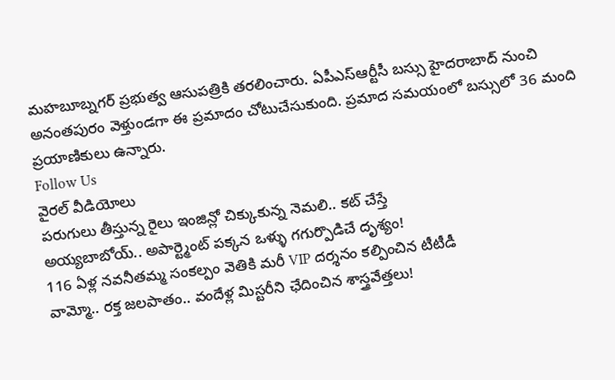మహబూబ్నగర్ ప్రభుత్వ ఆసుపత్రికి తరలించారు. ఏపీఎస్ఆర్టీసీ బస్సు హైదరాబాద్ నుంచి అనంతపురం వెళ్తుండగా ఈ ప్రమాదం చోటుచేసుకుంది. ప్రమాద సమయంలో బస్సులో 36 మంది ప్రయాణికులు ఉన్నారు.
Follow Us
వైరల్ వీడియోలు
పరుగులు తీస్తున్న రైలు ఇంజిన్లో చిక్కుకున్న నెమలి.. కట్ చేస్తే
అయ్యబాబోయ్.. అపార్ట్మెంట్ పక్కన ఒళ్ళు గగుర్పొడిచే దృశ్యం!
116 ఏళ్ల నవనీతమ్మ సంకల్పం వెతికి మరీ VIP దర్శనం కల్పించిన టీటీడీ
వామ్మో.. రక్త జలపాతం.. వందేళ్ల మిస్టరీని ఛేదించిన శాస్త్రవేత్తలు!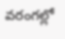వరంగల్లో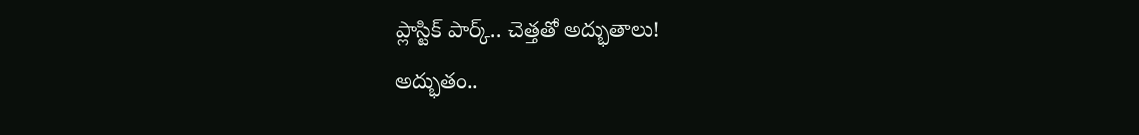ప్లాస్టిక్ పార్క్.. చెత్తతో అద్భుతాలు!
అద్భుతం..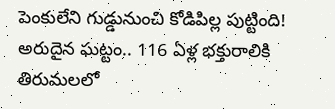పెంకులేని గుడ్డునుంచి కోడిపిల్ల పుట్టింది!
అరుదైన ఘట్టం.. 116 ఏళ్ల భక్తురాలికి తిరుమలలో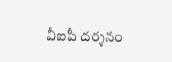వీఐపీ దర్శనం